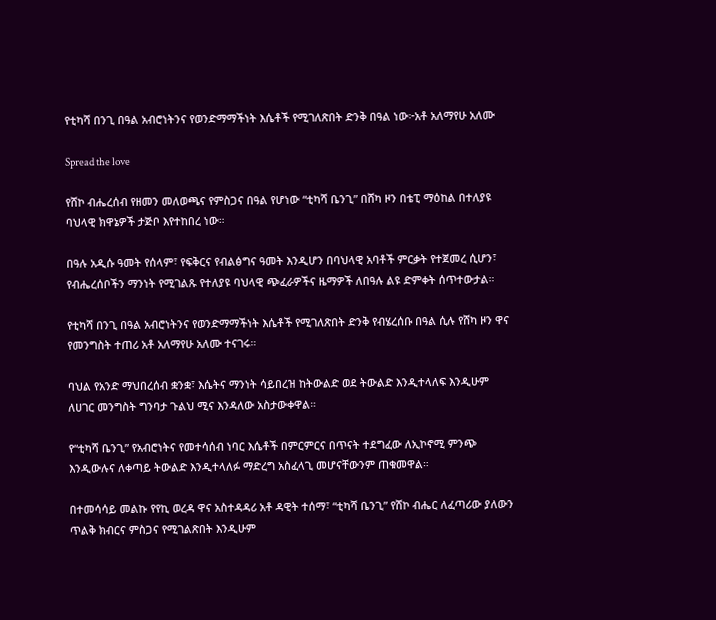የቲካሻ በንጊ በዓል አብሮነትንና የወንድማማችነት እሴቶች የሚገለጽበት ድንቅ በዓል ነው፦አቶ አለማየሁ አለሙ

Spread the love

የሸኮ ብሔረሰብ የዘመን መለወጫና የምስጋና በዓል የሆነው “ቲካሻ ቤንጊ” በሸካ ዞን በቴፒ ማዕከል በተለያዩ ባህላዊ ክዋኔዎች ታጅቦ እየተከበረ ነው።

በዓሉ አዲሱ ዓመት የሰላም፣ የፍቅርና የብልፅግና ዓመት እንዲሆን በባህላዊ አባቶች ምርቃት የተጀመረ ሲሆን፣ የብሔረሰቦችን ማንነት የሚገልጹ የተለያዩ ባህላዊ ጭፈራዎችና ዜማዎች ለበዓሉ ልዩ ድምቀት ሰጥተውታል።

የቲካሻ በንጊ በዓል አብሮነትንና የወንድማማችነት እሴቶች የሚገለጽበት ድንቅ የብሄረሰቡ በዓል ሲሉ የሸካ ዞን ዋና የመንግስት ተጠሪ አቶ አለማየሁ አለሙ ተናገሩ።

ባህል የአንድ ማህበረሰብ ቋንቋ፣ እሴትና ማንነት ሳይበረዝ ከትውልድ ወደ ትውልድ እንዲተላለፍ እንዲሁም ለሀገር መንግስት ግንባታ ጉልህ ሚና እንዳለው አስታውቀዋል።

የ“ቲካሻ ቤንጊ” የአብሮነትና የመተሳሰብ ነባር እሴቶች በምርምርና በጥናት ተደግፈው ለኢኮኖሚ ምንጭ እንዲውሉና ለቀጣይ ትውልድ እንዲተላለፉ ማድረግ አስፈላጊ መሆናቸውንም ጠቁመዋል።

በተመሳሳይ መልኩ የየኪ ወረዳ ዋና አስተዳዳሪ አቶ ዳዊት ተሰማ፣ “ቲካሻ ቤንጊ” የሸኮ ብሔር ለፈጣሪው ያለውን ጥልቅ ክብርና ምስጋና የሚገልጽበት እንዲሁም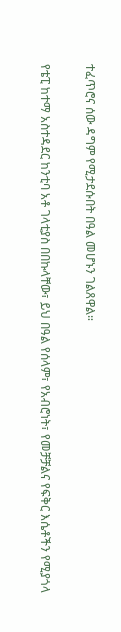ተፈጥሮና ሰው ዳግም የሚታደሱበት በዓል መሆኑን ገልጸዋል።

የቴፒ ከተማ አስተዳደር ከንቲባ አቶ ገላቲያስ በበኩላቸው፣ ይህ በዓል የሰላም፣ የአብሮነት፣ የመቻቻልና የፍቅር እሴቶችን የሚያጎላ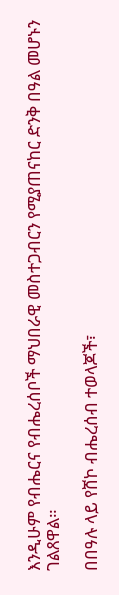እንዲሁም የብሔርና የብሔረሰቦች ማህበራዊ መስተጋብርን የሚያጠናከር ድንቅ በዓል መሆኑን ገልጸዋል።

በበዓሉ ላይ የሸኮ ብሔረሰብ ተወላጆች፣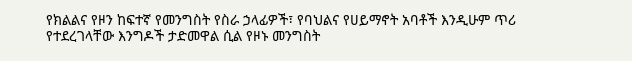የክልልና የዞን ከፍተኛ የመንግስት የስራ ኃላፊዎች፣ የባህልና የሀይማኖት አባቶች እንዲሁም ጥሪ የተደረገላቸው እንግዶች ታድመዋል ሲል የዞኑ መንግስት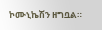ኮሙኒኬሽን ዘግቧል።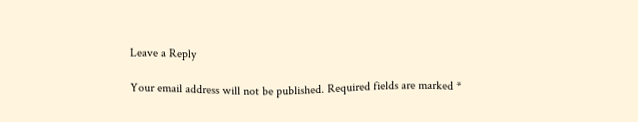Leave a Reply

Your email address will not be published. Required fields are marked *